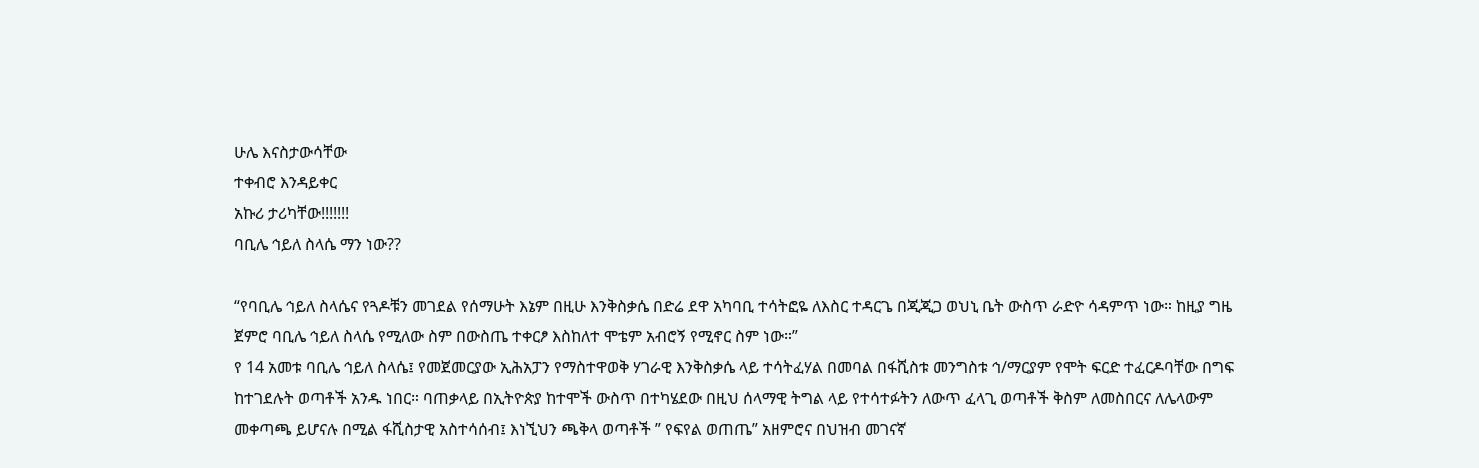ሁሌ እናስታውሳቸው
ተቀብሮ እንዳይቀር
አኩሪ ታሪካቸው!!!!!!!
ባቢሌ ኅይለ ስላሴ ማን ነው??

“የባቢሌ ኅይለ ስላሴና የጓዶቹን መገደል የሰማሁት እኔም በዚሁ እንቅስቃሴ በድሬ ደዋ አካባቢ ተሳትፎዬ ለእስር ተዳርጌ በጂጂጋ ወህኒ ቤት ውስጥ ራድዮ ሳዳምጥ ነው። ከዚያ ግዜ ጀምሮ ባቢሌ ኅይለ ስላሴ የሚለው ስም በውስጤ ተቀርፆ እስከለተ ሞቴም አብሮኝ የሚኖር ስም ነው።”
የ 14 አመቱ ባቢሌ ኅይለ ስላሴ፤ የመጀመርያው ኢሕአፓን የማስተዋወቅ ሃገራዊ እንቅስቃሴ ላይ ተሳትፈሃል በመባል በፋሺስቱ መንግስቱ ኅ/ማርያም የሞት ፍርድ ተፈርዶባቸው በግፍ ከተገደሉት ወጣቶች አንዱ ነበር። ባጠቃላይ በኢትዮጵያ ከተሞች ውስጥ በተካሄደው በዚህ ሰላማዊ ትግል ላይ የተሳተፉትን ለውጥ ፈላጊ ወጣቶች ቅስም ለመስበርና ለሌላውም መቀጣጫ ይሆናሉ በሚል ፋሺስታዊ አስተሳሰብ፤ እነኚህን ጫቅላ ወጣቶች ” የፍየል ወጠጤ” አዘምሮና በህዝብ መገናኛ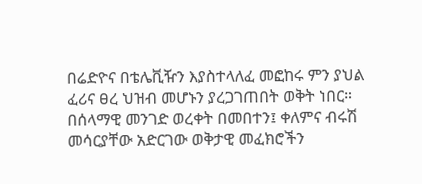በሬድዮና በቴሌቪዥን እያስተላለፈ መፎከሩ ምን ያህል ፈሪና ፀረ ህዝብ መሆኑን ያረጋገጠበት ወቅት ነበር።
በሰላማዊ መንገድ ወረቀት በመበተን፤ ቀለምና ብሩሽ መሳርያቸው አድርገው ወቅታዊ መፈክሮችን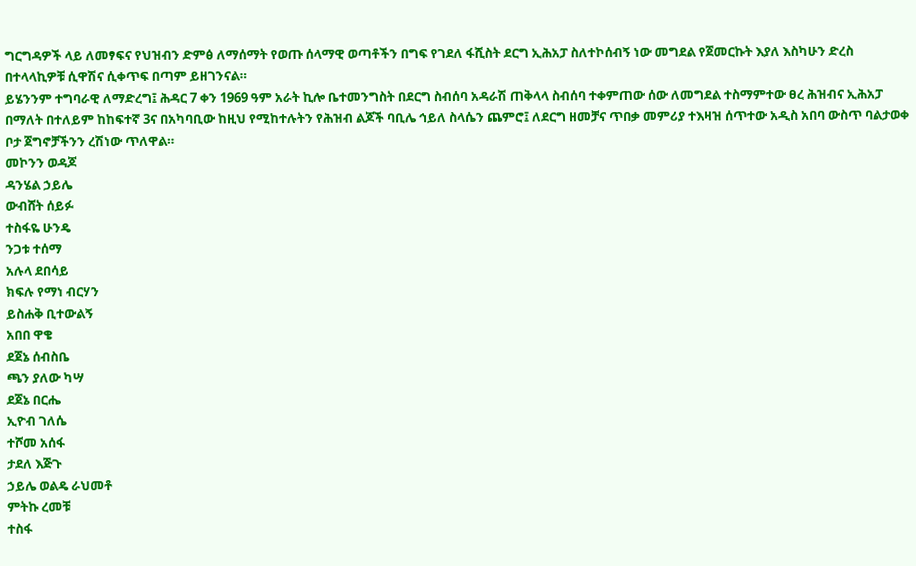ግርግዳዎች ላይ ለመፃፍና የህዝብን ድምፅ ለማሰማት የወጡ ሰላማዊ ወጣቶችን በግፍ የገደለ ፋሺስት ደርግ ኢሕአፓ ስለተኮሰብኝ ነው መግደል የጀመርኩት እያለ እስካሁን ድረስ በተላላኪዎቹ ሲዋሽና ሲቀጥፍ በጣም ይዘገንናል።
ይሄንንም ተግባራዊ ለማድረግ፤ ሕዳር 7 ቀን 1969 ዓም አራት ኪሎ ቤተመንግስት በደርግ ስብሰባ አዳራሽ ጠቅላላ ስብሰባ ተቀምጠው ሰው ለመግደል ተስማምተው ፀረ ሕዝብና ኢሕአፓ በማለት በተለይም ከከፍተኛ 3ና በአካባቢው ከዚህ የሚከተሉትን የሕዝብ ልጆች ባቢሌ ኅይለ ስላሴን ጨምሮ፤ ለደርግ ዘመቻና ጥበቃ መምሪያ ተእዛዝ ሰጥተው አዲስ አበባ ውስጥ ባልታወቀ ቦታ ጀግኖቻችንን ረሽነው ጥለዋል።
መኮንን ወዳጆ
ዳንሄል ኃይሌ
ውብሸት ሰይፉ
ተስፋዬ ሁንዴ
ንጋቱ ተሰማ
አሉላ ደበሳይ
ክፍሉ የማነ ብርሃን
ይስሐቅ ቢተውልኝ
አበበ ዋቄ
ደጀኔ ሰብስቤ
ጫን ያለው ካሣ
ደጀኔ በርሔ
ኢዮብ ገለሴ
ተሾመ አሰፋ
ታደለ እጅጉ
ኃይሌ ወልዴ ራህመቶ
ምትኩ ረመቹ
ተስፋ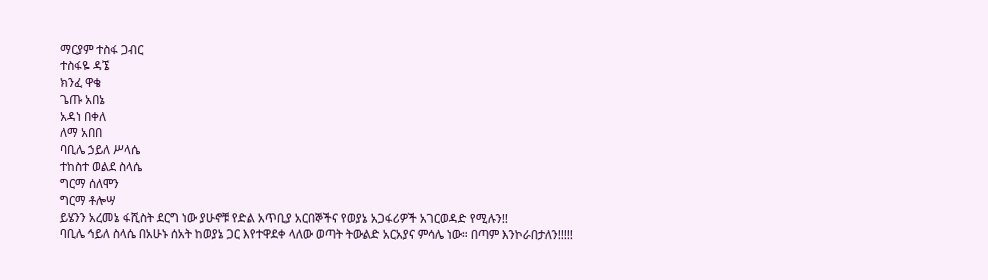ማርያም ተስፋ ጋብር
ተስፋዬ ዳኜ
ክንፈ ዋቄ
ጌጡ አበኔ
አዳነ በቀለ
ለማ አበበ
ባቢሌ ኃይለ ሥላሴ
ተከስተ ወልደ ስላሴ
ግርማ ሰለሞን
ግርማ ቶሎሣ
ይሄንን አረመኔ ፋሺስት ደርግ ነው ያሁኖቹ የድል አጥቢያ አርበኞችና የወያኔ አጋፋሪዎች አገርወዳድ የሚሉን!!
ባቢሌ ኅይለ ስላሴ በአሁኑ ሰአት ከወያኔ ጋር እየተዋደቀ ላለው ወጣት ትውልድ አርአያና ምሳሌ ነው። በጣም እንኮራበታለን!!!!!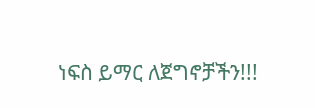ነፍስ ይማር ለጀግኖቻችን!!!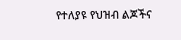የተለያዩ የህዝብ ልጆችና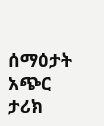ሰማዕታት አጭር ታሪክ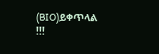(BIO)ይቀጥላል !!!